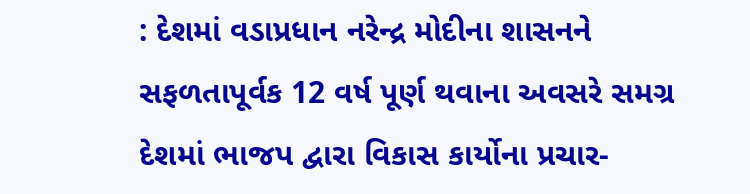: દેશમાં વડાપ્રધાન નરેન્દ્ર મોદીના શાસનને સફળતાપૂર્વક 12 વર્ષ પૂર્ણ થવાના અવસરે સમગ્ર દેશમાં ભાજપ દ્વારા વિકાસ કાર્યોના પ્રચાર-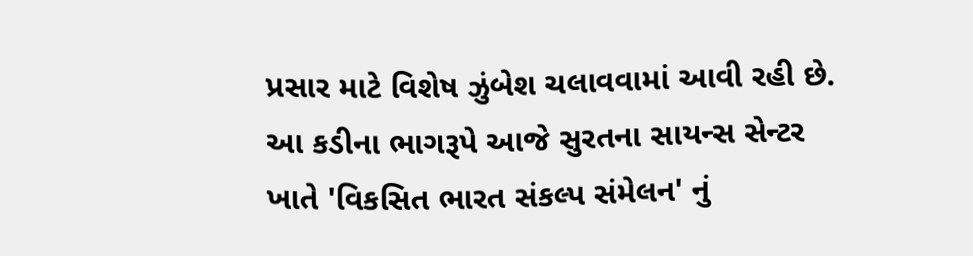પ્રસાર માટે વિશેષ ઝુંબેશ ચલાવવામાં આવી રહી છે. આ કડીના ભાગરૂપે આજે સુરતના સાયન્સ સેન્ટર ખાતે 'વિકસિત ભારત સંકલ્પ સંમેલન' નું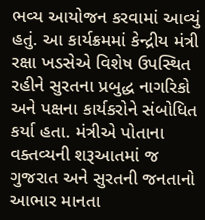ભવ્ય આયોજન કરવામાં આવ્યું હતું. આ કાર્યક્રમમાં કેન્દ્રીય મંત્રી રક્ષા ખડસેએ વિશેષ ઉપસ્થિત રહીને સુરતના પ્રબુદ્ધ નાગરિકો અને પક્ષના કાર્યકરોને સંબોધિત કર્યા હતા. મંત્રીએ પોતાના વક્તવ્યની શરૂઆતમાં જ ગુજરાત અને સુરતની જનતાનો આભાર માનતા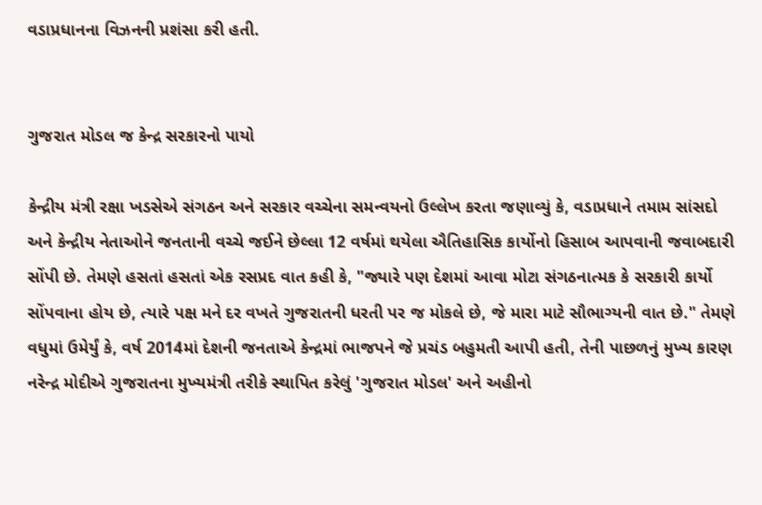વડાપ્રધાનના વિઝનની પ્રશંસા કરી હતી.


ગુજરાત મોડલ જ કેન્દ્ર સરકારનો પાયો

કેન્દ્રીય મંત્રી રક્ષા ખડસેએ સંગઠન અને સરકાર વચ્ચેના સમન્વયનો ઉલ્લેખ કરતા જણાવ્યું કે, વડાપ્રધાને તમામ સાંસદો અને કેન્દ્રીય નેતાઓને જનતાની વચ્ચે જઈને છેલ્લા 12 વર્ષમાં થયેલા ઐતિહાસિક કાર્યોનો હિસાબ આપવાની જવાબદારી સોંપી છે. તેમણે હસતાં હસતાં એક રસપ્રદ વાત કહી કે, "જ્યારે પણ દેશમાં આવા મોટા સંગઠનાત્મક કે સરકારી કાર્યો સોંપવાના હોય છે, ત્યારે પક્ષ મને દર વખતે ગુજરાતની ધરતી પર જ મોકલે છે, જે મારા માટે સૌભાગ્યની વાત છે." તેમણે વધુમાં ઉમેર્યું કે, વર્ષ 2014માં દેશની જનતાએ કેન્દ્રમાં ભાજપને જે પ્રચંડ બહુમતી આપી હતી, તેની પાછળનું મુખ્ય કારણ નરેન્દ્ર મોદીએ ગુજરાતના મુખ્યમંત્રી તરીકે સ્થાપિત કરેલું 'ગુજરાત મોડલ' અને અહીનો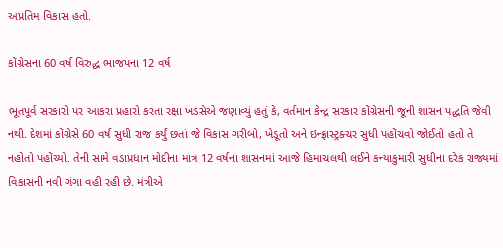અપ્રતિમ વિકાસ હતો.

કોંગ્રેસના 60 વર્ષ વિરુદ્ધ ભાજપના 12 વર્ષ

ભૂતપૂર્વ સરકારો પર આકરા પ્રહારો કરતા રક્ષા ખડસેએ જણાવ્યું હતું કે, વર્તમાન કેન્દ્ર સરકાર કોંગ્રેસની જૂની શાસન પદ્ધતિ જેવી નથી. દેશમાં કોંગ્રેસે 60 વર્ષ સુધી રાજ કર્યું છતાં જે વિકાસ ગરીબો, ખેડૂતો અને ઇન્ફ્રાસ્ટ્રક્ચર સુધી પહોંચવો જોઈતો હતો તે નહોતો પહોંચ્યો. તેની સામે વડાપ્રધાન મોદીના માત્ર 12 વર્ષના શાસનમાં આજે હિમાચલથી લઈને કન્યાકુમારી સુધીના દરેક રાજ્યમાં વિકાસની નવી ગંગા વહી રહી છે. મંત્રીએ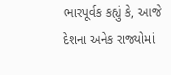ભારપૂર્વક કહ્યું કે, આજે દેશના અનેક રાજ્યોમાં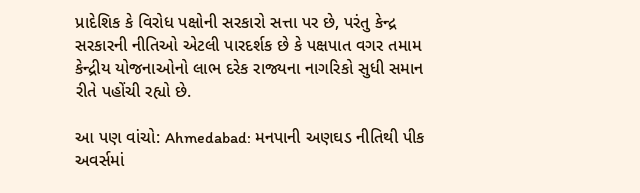પ્રાદેશિક કે વિરોધ પક્ષોની સરકારો સત્તા પર છે, પરંતુ કેન્દ્ર સરકારની નીતિઓ એટલી પારદર્શક છે કે પક્ષપાત વગર તમામ કેન્દ્રીય યોજનાઓનો લાભ દરેક રાજ્યના નાગરિકો સુધી સમાન રીતે પહોંચી રહ્યો છે.

આ પણ વાંચો: Ahmedabad: મનપાની અણઘડ નીતિથી પીક અવર્સમાં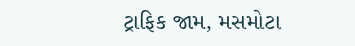ટ્રાફિક જામ, મસમોટા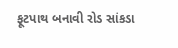ફૂટપાથ બનાવી રોડ સાંકડા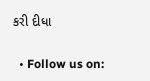કરી દીધા

  • Follow us on: